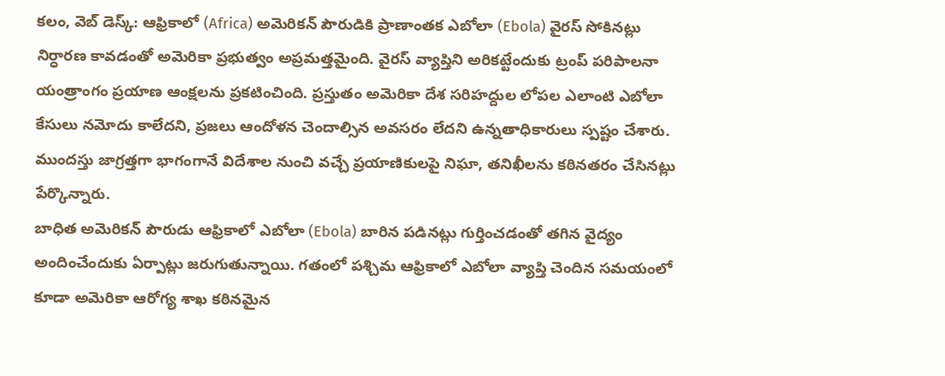కలం, వెబ్ డెస్క్: ఆఫ్రికాలో (Africa) అమెరికన్ పౌరుడికి ప్రాణాంతక ఎబోలా (Ebola) వైరస్ సోకినట్లు నిర్ధారణ కావడంతో అమెరికా ప్రభుత్వం అప్రమత్తమైంది. వైరస్ వ్యాప్తిని అరికట్టేందుకు ట్రంప్ పరిపాలనా యంత్రాంగం ప్రయాణ ఆంక్షలను ప్రకటించింది. ప్రస్తుతం అమెరికా దేశ సరిహద్దుల లోపల ఎలాంటి ఎబోలా కేసులు నమోదు కాలేదని, ప్రజలు ఆందోళన చెందాల్సిన అవసరం లేదని ఉన్నతాధికారులు స్పష్టం చేశారు. ముందస్తు జాగ్రత్తగా భాగంగానే విదేశాల నుంచి వచ్చే ప్రయాణికులపై నిఘా, తనిఖీలను కఠినతరం చేసినట్లు పేర్కొన్నారు.
బాధిత అమెరికన్ పౌరుడు ఆఫ్రికాలో ఎబోలా (Ebola) బారిన పడినట్లు గుర్తించడంతో తగిన వైద్యం అందించేందుకు ఏర్పాట్లు జరుగుతున్నాయి. గతంలో పశ్చిమ ఆఫ్రికాలో ఎబోలా వ్యాప్తి చెందిన సమయంలో కూడా అమెరికా ఆరోగ్య శాఖ కఠినమైన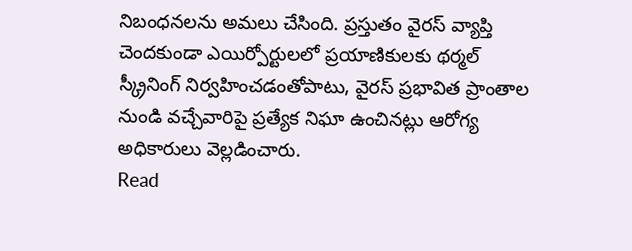నిబంధనలను అమలు చేసింది. ప్రస్తుతం వైరస్ వ్యాప్తి చెందకుండా ఎయిర్పోర్టులలో ప్రయాణికులకు థర్మల్ స్క్రీనింగ్ నిర్వహించడంతోపాటు, వైరస్ ప్రభావిత ప్రాంతాల నుండి వచ్చేవారిపై ప్రత్యేక నిఘా ఉంచినట్లు ఆరోగ్య అధికారులు వెల్లడించారు.
Read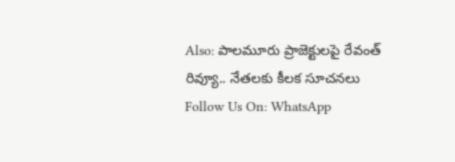Also: పాలమూరు ప్రాజెక్టులపై రేవంత్ రివ్యూ.. నేతలకు కీలక సూచనలు
Follow Us On: WhatsApp